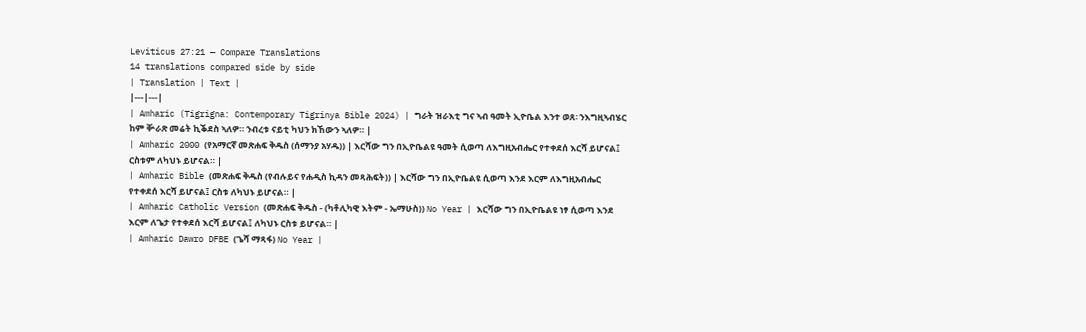Leviticus 27:21 — Compare Translations
14 translations compared side by side
| Translation | Text |
|---|---|
| Amharic (Tigrigna: Contemporary Tigrinya Bible 2024) | ግራት ዝራእቲ ግና ኣብ ዓመት ኢዮቤል እንተ ወጸ፡ ንእግዚኣብሄር ከም ቝራጽ መሬት ኪቕደስ ኣለዎ። ንብረቱ ናይቲ ካህን ክኸውን ኣለዎ። |
| Amharic 2000 (የአማርኛ መጽሐፍ ቅዱስ (ሰማንያ አሃዱ)) | እርሻው ግን በኢዮቤልዩ ዓመት ሲወጣ ለእግዚአብሔር የተቀደሰ እርሻ ይሆናል፤ ርስቱም ለካህኑ ይሆናል። |
| Amharic Bible (መጽሐፍ ቅዱስ (የብሉይና የሐዲስ ኪዳን መጻሕፍት)) | እርሻው ግን በኢዮቤልዩ ሲወጣ እንደ እርም ለእግዚአብሔር የተቀደሰ እርሻ ይሆናል፤ ርስቱ ለካህኑ ይሆናል። |
| Amharic Catholic Version (መጽሐፍ ቅዱስ - (ካቶሊካዊ እትም - ኤማሁስ)) No Year | እርሻው ግን በኢዮቤልዩ ነፃ ሲወጣ እንደ እርም ለጌታ የተቀደሰ እርሻ ይሆናል፤ ለካህኑ ርስቱ ይሆናል። |
| Amharic Dawro DFBE (ጌሻ ማጻፋ) No Year |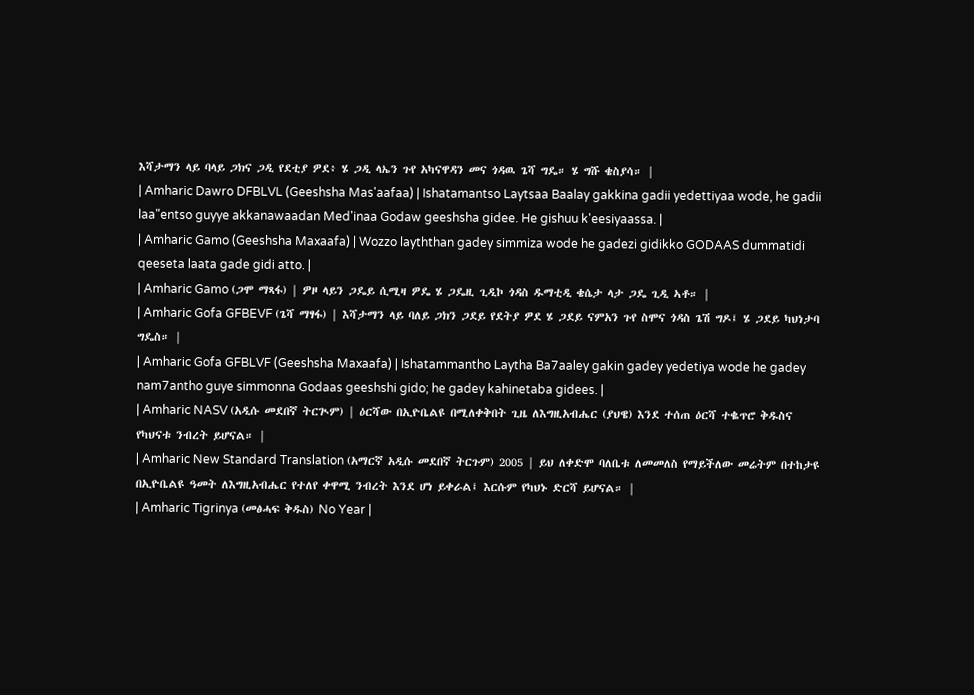እሻታማን ላይ ባላይ ጋክና ጋዲ የደቲያ ዎደ፥ ሄ ጋዲ ላኤን ጉየ አካናዋዳን መና ጎዳዉ ጌሻ ግዴ። ሄ ግሹ ቄስያሳ። |
| Amharic Dawro DFBLVL (Geeshsha Mas'aafaa) | Ishatamantso Laytsaa Baalay gakkina gadii yedettiyaa wode, he gadii laa"entso guyye akkanawaadan Med'inaa Godaw geeshsha gidee. He gishuu k'eesiyaassa. |
| Amharic Gamo (Geeshsha Maxaafa) | Wozzo layththan gadey simmiza wode he gadezi gidikko GODAAS dummatidi qeeseta laata gade gidi atto. |
| Amharic Gamo (ጋሞ ማጻፋ) | ዎዞ ላይን ጋዴይ ሲሚዛ ዎዴ ሄ ጋዴዚ ጊዲኮ ጎዳስ ዱማቲዲ ቄሴታ ላታ ጋዴ ጊዲ ኣቶ። |
| Amharic Gofa GFBEVF (ጌሻ ማፃፋ) | እሻታማን ላይ ባለይ ጋክን ጋደይ የደትያ ዎደ ሄ ጋደይ ናምአን ጉየ ስሞና ጎዳስ ጌሽ ግዶ፤ ሄ ጋደይ ካህነታባ ግዴስ። |
| Amharic Gofa GFBLVF (Geeshsha Maxaafa) | Ishatammantho Laytha Ba7aaley gakin gadey yedetiya wode he gadey nam7antho guye simmonna Godaas geeshshi gido; he gadey kahinetaba gidees. |
| Amharic NASV (አዲሱ መደበኛ ትርጒም) | ዕርሻው በኢዮቤልዩ በሚለቀቅበት ጊዜ ለእግዚአብሔር (ያህዌ) እንደ ተሰጠ ዕርሻ ተቈጥሮ ቅዱስና የካህናቱ ንብረት ይሆናል። |
| Amharic New Standard Translation (አማርኛ አዲሱ መደበኛ ትርጉም) 2005 | ይህ ለቀድሞ ባለቤቱ ለመመለስ የማይችለው መሬትም በተከታዩ በኢዮቤልዩ ዓመት ለእግዚአብሔር የተለየ ቀዋሚ ንብረት እንደ ሆነ ይቀራል፤ እርሱም የካህኑ ድርሻ ይሆናል። |
| Amharic Tigrinya (መፅሓፍ ቅዱስ) No Year |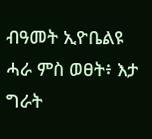ብዓመት ኢዮቤልዩ ሓራ ምስ ወፀት፥ እታ ግራት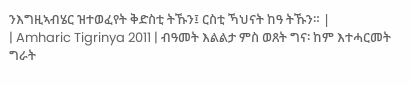ንእግዚኣብሄር ዝተወፈየት ቅድስቲ ትኹን፤ ርስቲ ኻህናት ከዓ ትኹን። |
| Amharic Tigrinya 2011 | ብዓመት እልልታ ምስ ወጸት ግና፡ ከም እተሓርመት ግራት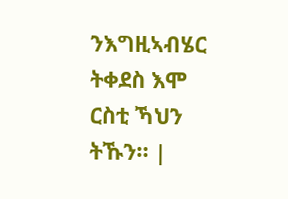ንእግዚኣብሄር ትቀደስ እሞ ርስቲ ኻህን ትኹን። |